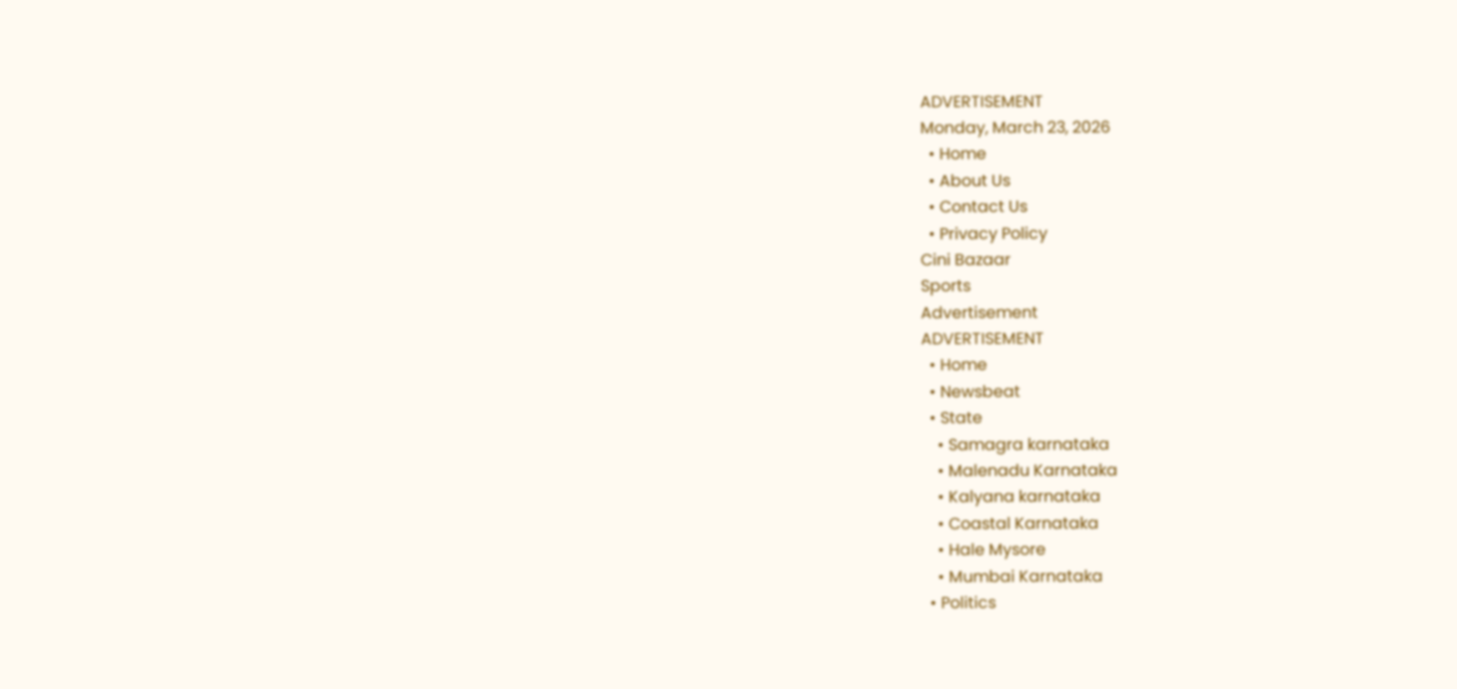ADVERTISEMENT
Monday, March 23, 2026
  • Home
  • About Us
  • Contact Us
  • Privacy Policy
Cini Bazaar
Sports
Advertisement
ADVERTISEMENT
  • Home
  • Newsbeat
  • State
    • Samagra karnataka
    • Malenadu Karnataka
    • Kalyana karnataka
    • Coastal Karnataka
    • Hale Mysore
    • Mumbai Karnataka
  • Politics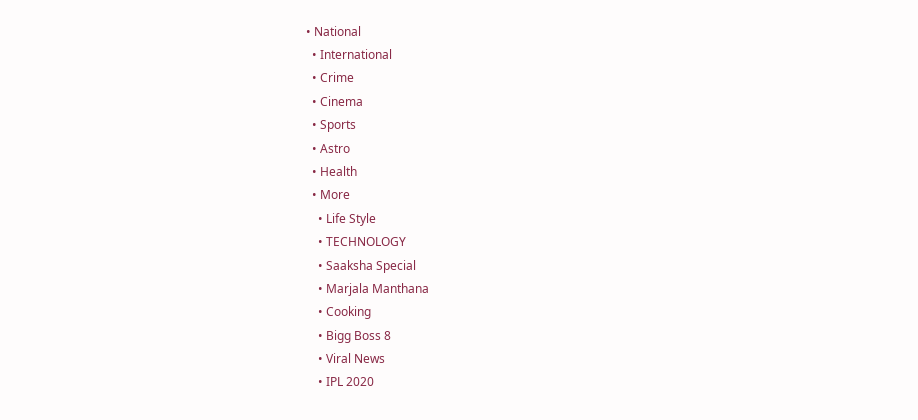• National
  • International
  • Crime
  • Cinema
  • Sports
  • Astro
  • Health
  • More
    • Life Style
    • TECHNOLOGY
    • Saaksha Special
    • Marjala Manthana
    • Cooking
    • Bigg Boss 8
    • Viral News
    • IPL 2020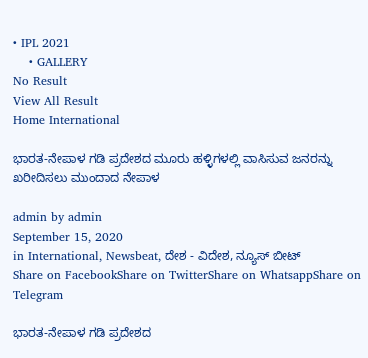• IPL 2021
    • GALLERY
No Result
View All Result
Home International

ಭಾರತ-ನೇಪಾಳ ಗಡಿ ಪ್ರದೇಶದ ಮೂರು ಹಳ್ಳಿಗಳಲ್ಲಿ ವಾಸಿಸುವ ಜನರನ್ನು ಖರೀದಿಸಲು ಮುಂದಾದ ನೇಪಾಳ

admin by admin
September 15, 2020
in International, Newsbeat, ದೇಶ - ವಿದೇಶ, ನ್ಯೂಸ್ ಬೀಟ್
Share on FacebookShare on TwitterShare on WhatsappShare on Telegram

ಭಾರತ-ನೇಪಾಳ ಗಡಿ ಪ್ರದೇಶದ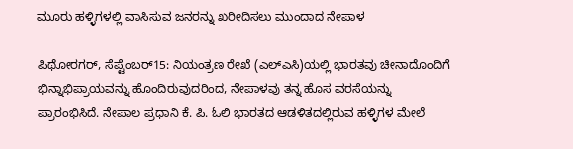ಮೂರು ಹಳ್ಳಿಗಳಲ್ಲಿ ವಾಸಿಸುವ ಜನರನ್ನು ಖರೀದಿಸಲು ಮುಂದಾದ ನೇಪಾಳ

ಪಿಥೋರಗರ್, ಸೆಪ್ಟೆಂಬರ್15: ನಿಯಂತ್ರಣ ರೇಖೆ (ಎಲ್‌ಎಸಿ)ಯಲ್ಲಿ ಭಾರತವು ಚೀನಾದೊಂದಿಗೆ ಭಿನ್ನಾಭಿಪ್ರಾಯವನ್ನು ಹೊಂದಿರುವುದರಿಂದ, ನೇಪಾಳವು ತನ್ನ ಹೊಸ ವರಸೆಯನ್ನು ಪ್ರಾರಂಭಿಸಿದೆ. ನೇಪಾಲ ಪ್ರಧಾನಿ ಕೆ. ಪಿ. ಓಲಿ ಭಾರತದ ಆಡಳಿತದಲ್ಲಿರುವ ಹಳ್ಳಿಗಳ ಮೇಲೆ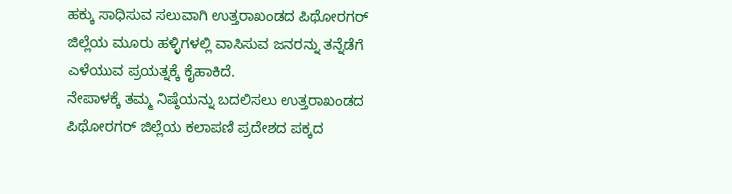ಹಕ್ಕು ಸಾಧಿಸುವ ಸಲುವಾಗಿ ಉತ್ತರಾಖಂಡದ ಪಿಥೋರಗರ್ ಜಿಲ್ಲೆಯ ಮೂರು ಹಳ್ಳಿಗಳಲ್ಲಿ ವಾಸಿಸುವ ಜನರನ್ನು ತನ್ನೆಡೆಗೆ ಎಳೆಯುವ ಪ್ರಯತ್ನಕ್ಕೆ ಕೈಹಾಕಿದೆ.
ನೇಪಾಳಕ್ಕೆ ತಮ್ಮ ನಿಷ್ಠೆಯನ್ನು ಬದಲಿಸಲು ಉತ್ತರಾಖಂಡದ ಪಿಥೋರಗರ್ ಜಿಲ್ಲೆಯ ಕಲಾಪಣಿ ಪ್ರದೇಶದ ಪಕ್ಕದ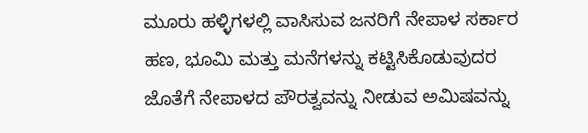ಮೂರು ಹಳ್ಳಿಗಳಲ್ಲಿ ವಾಸಿಸುವ ಜನರಿಗೆ ನೇಪಾಳ ಸರ್ಕಾರ ಹಣ, ಭೂಮಿ ಮತ್ತು ಮನೆಗಳನ್ನು ಕಟ್ಟಿಸಿಕೊಡುವುದರ ಜೊತೆಗೆ ನೇಪಾಳದ ಪೌರತ್ವವನ್ನು ನೀಡುವ ಅಮಿಷವನ್ನು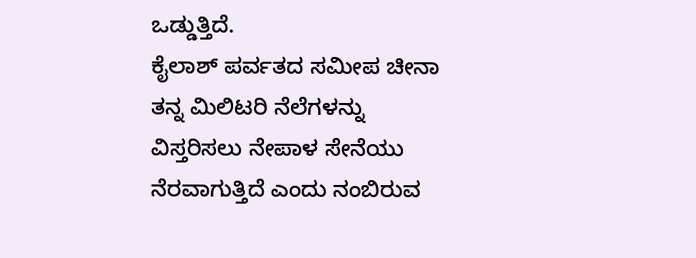ಒಡ್ಡುತ್ತಿದೆ.
ಕೈಲಾಶ್ ಪರ್ವತದ ಸಮೀಪ ಚೀನಾ ತನ್ನ ಮಿಲಿಟರಿ ನೆಲೆಗಳನ್ನು ವಿಸ್ತರಿಸಲು ನೇಪಾಳ ಸೇನೆಯು ನೆರವಾಗುತ್ತಿದೆ ಎಂದು ನಂಬಿರುವ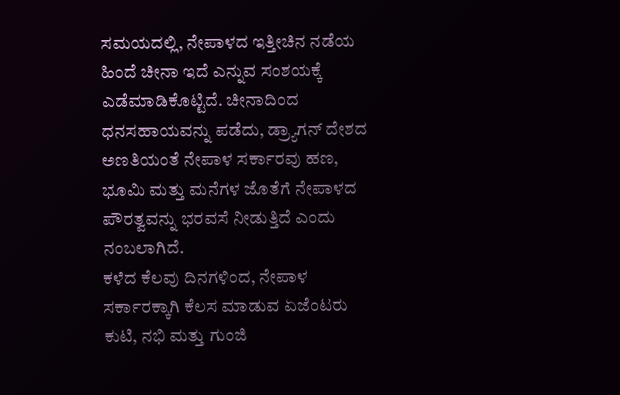ಸಮಯದಲ್ಲಿ, ನೇಪಾಳದ ಇತ್ತೀಚಿನ ನಡೆಯ ಹಿಂದೆ ಚೀನಾ ಇದೆ ಎನ್ನುವ ಸಂಶಯಕ್ಕೆ ಎಡೆಮಾಡಿಕೊಟ್ಟಿದೆ. ಚೀನಾದಿಂದ ಧನಸಹಾಯವನ್ನು ಪಡೆದು, ಡ್ರ್ಯಾಗನ್‌ ದೇಶದ ಅಣತಿಯಂತೆ ನೇಪಾಳ ಸರ್ಕಾರವು ಹಣ, ಭೂಮಿ ಮತ್ತು ಮನೆಗಳ ಜೊತೆಗೆ ನೇಪಾಳದ ಪೌರತ್ವವನ್ನು ಭರವಸೆ ನೀಡುತ್ತಿದೆ ಎಂದು ನಂಬಲಾಗಿದೆ.
ಕಳೆದ ಕೆಲವು ದಿನಗಳಿಂದ, ನೇಪಾಳ ಸರ್ಕಾರಕ್ಕಾಗಿ ಕೆಲಸ ಮಾಡುವ ಏಜೆಂಟರು ಕುಟಿ, ನಭಿ ಮತ್ತು ಗುಂಜಿ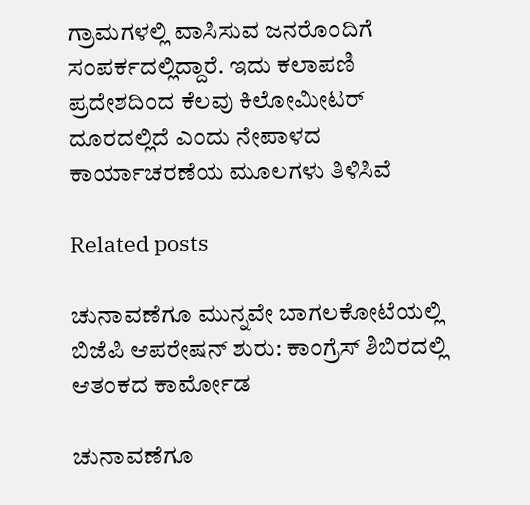ಗ್ರಾಮಗಳಲ್ಲಿ ವಾಸಿಸುವ ಜನರೊಂದಿಗೆ ಸಂಪರ್ಕದಲ್ಲಿದ್ದಾರೆ. ಇದು ಕಲಾಪಣಿ ಪ್ರದೇಶದಿಂದ ಕೆಲವು ಕಿಲೋಮೀಟರ್ ದೂರದಲ್ಲಿದೆ ಎಂದು ನೇಪಾಳದ ಕಾರ್ಯಾಚರಣೆಯ ಮೂಲಗಳು ತಿಳಿಸಿವೆ

Related posts

ಚುನಾವಣೆಗೂ ಮುನ್ನವೇ ಬಾಗಲಕೋಟೆಯಲ್ಲಿ ಬಿಜೆಪಿ ಆಪರೇಷನ್ ಶುರು: ಕಾಂಗ್ರೆಸ್ ಶಿಬಿರದಲ್ಲಿ ಆತಂಕದ ಕಾರ್ಮೋಡ

ಚುನಾವಣೆಗೂ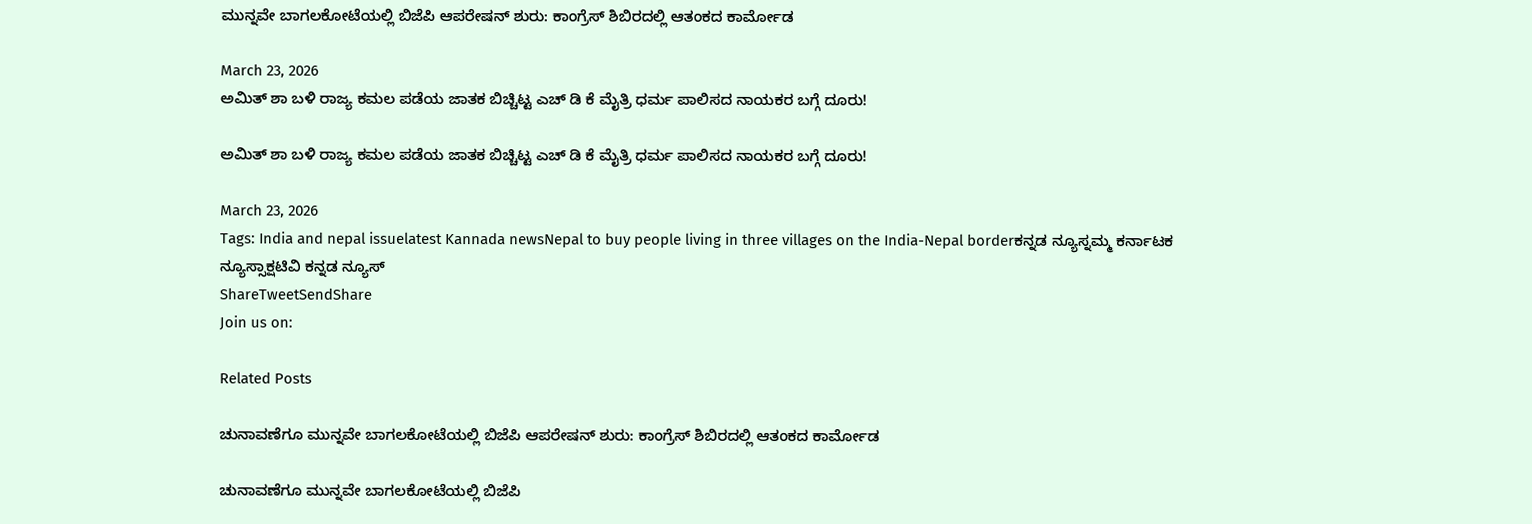ಮುನ್ನವೇ ಬಾಗಲಕೋಟೆಯಲ್ಲಿ ಬಿಜೆಪಿ ಆಪರೇಷನ್ ಶುರು: ಕಾಂಗ್ರೆಸ್ ಶಿಬಿರದಲ್ಲಿ ಆತಂಕದ ಕಾರ್ಮೋಡ

March 23, 2026
ಅಮಿತ್ ಶಾ ಬಳಿ ರಾಜ್ಯ ಕಮಲ ಪಡೆಯ ಜಾತಕ ಬಿಚ್ಚಿಟ್ಟ ಎಚ್ ಡಿ ಕೆ ಮೈತ್ರಿ ಧರ್ಮ ಪಾಲಿಸದ ನಾಯಕರ ಬಗ್ಗೆ ದೂರು!

ಅಮಿತ್ ಶಾ ಬಳಿ ರಾಜ್ಯ ಕಮಲ ಪಡೆಯ ಜಾತಕ ಬಿಚ್ಚಿಟ್ಟ ಎಚ್ ಡಿ ಕೆ ಮೈತ್ರಿ ಧರ್ಮ ಪಾಲಿಸದ ನಾಯಕರ ಬಗ್ಗೆ ದೂರು!

March 23, 2026
Tags: India and nepal issuelatest Kannada newsNepal to buy people living in three villages on the India-Nepal borderಕನ್ನಡ ನ್ಯೂಸ್ನಮ್ಮ ಕರ್ನಾಟಕ ನ್ಯೂಸ್ಸಾಕ್ಷಟಿವಿ ಕನ್ನಡ ನ್ಯೂಸ್
ShareTweetSendShare
Join us on:

Related Posts

ಚುನಾವಣೆಗೂ ಮುನ್ನವೇ ಬಾಗಲಕೋಟೆಯಲ್ಲಿ ಬಿಜೆಪಿ ಆಪರೇಷನ್ ಶುರು: ಕಾಂಗ್ರೆಸ್ ಶಿಬಿರದಲ್ಲಿ ಆತಂಕದ ಕಾರ್ಮೋಡ

ಚುನಾವಣೆಗೂ ಮುನ್ನವೇ ಬಾಗಲಕೋಟೆಯಲ್ಲಿ ಬಿಜೆಪಿ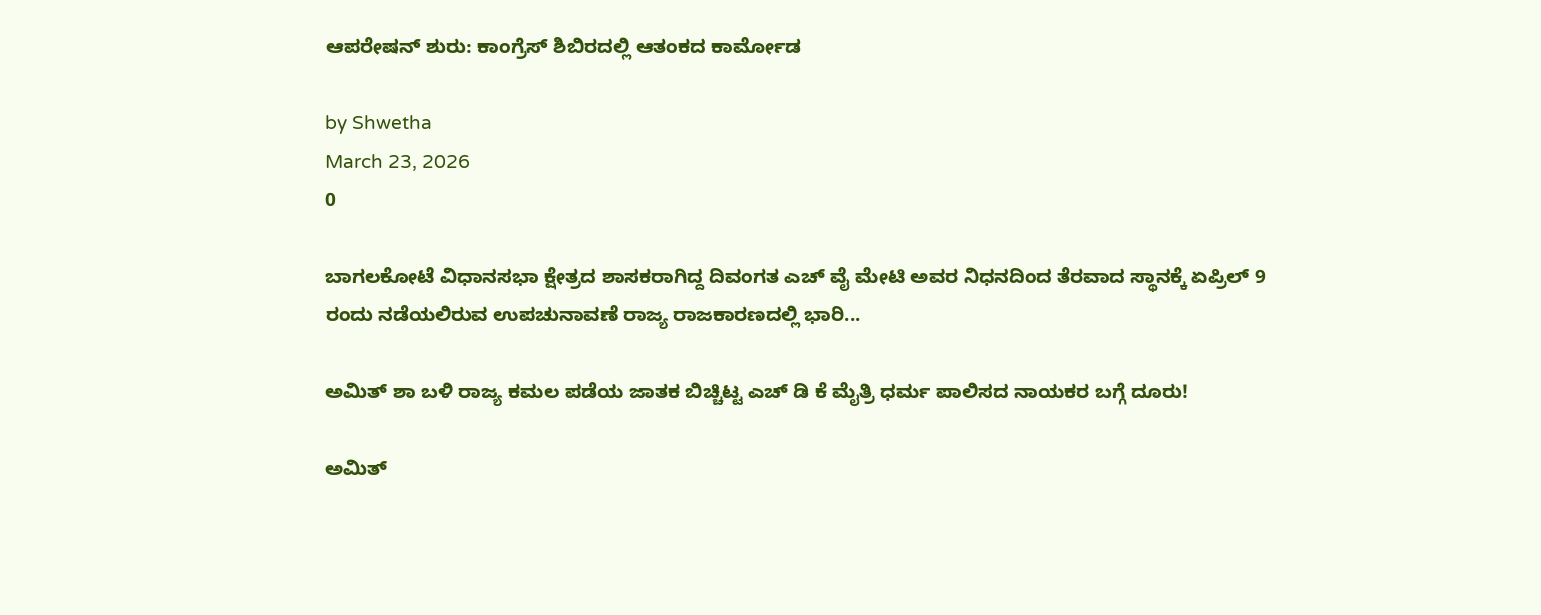ಆಪರೇಷನ್ ಶುರು: ಕಾಂಗ್ರೆಸ್ ಶಿಬಿರದಲ್ಲಿ ಆತಂಕದ ಕಾರ್ಮೋಡ

by Shwetha
March 23, 2026
0

ಬಾಗಲಕೋಟೆ ವಿಧಾನಸಭಾ ಕ್ಷೇತ್ರದ ಶಾಸಕರಾಗಿದ್ದ ದಿವಂಗತ ಎಚ್ ವೈ ಮೇಟಿ ಅವರ ನಿಧನದಿಂದ ತೆರವಾದ ಸ್ಥಾನಕ್ಕೆ ಏಪ್ರಿಲ್ 9 ರಂದು ನಡೆಯಲಿರುವ ಉಪಚುನಾವಣೆ ರಾಜ್ಯ ರಾಜಕಾರಣದಲ್ಲಿ ಭಾರಿ...

ಅಮಿತ್ ಶಾ ಬಳಿ ರಾಜ್ಯ ಕಮಲ ಪಡೆಯ ಜಾತಕ ಬಿಚ್ಚಿಟ್ಟ ಎಚ್ ಡಿ ಕೆ ಮೈತ್ರಿ ಧರ್ಮ ಪಾಲಿಸದ ನಾಯಕರ ಬಗ್ಗೆ ದೂರು!

ಅಮಿತ್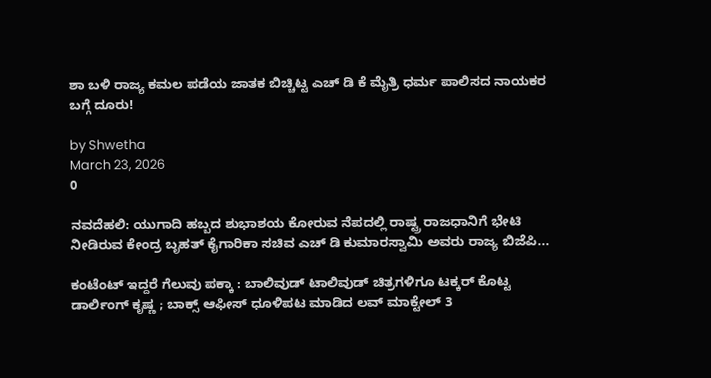ಶಾ ಬಳಿ ರಾಜ್ಯ ಕಮಲ ಪಡೆಯ ಜಾತಕ ಬಿಚ್ಚಿಟ್ಟ ಎಚ್ ಡಿ ಕೆ ಮೈತ್ರಿ ಧರ್ಮ ಪಾಲಿಸದ ನಾಯಕರ ಬಗ್ಗೆ ದೂರು!

by Shwetha
March 23, 2026
0

ನವದೆಹಲಿ: ಯುಗಾದಿ ಹಬ್ಬದ ಶುಭಾಶಯ ಕೋರುವ ನೆಪದಲ್ಲಿ ರಾಷ್ಟ್ರ ರಾಜಧಾನಿಗೆ ಭೇಟಿ ನೀಡಿರುವ ಕೇಂದ್ರ ಬೃಹತ್ ಕೈಗಾರಿಕಾ ಸಚಿವ ಎಚ್ ಡಿ ಕುಮಾರಸ್ವಾಮಿ ಅವರು ರಾಜ್ಯ ಬಿಜೆಪಿ...

ಕಂಟೆಂಟ್ ಇದ್ದರೆ ಗೆಲುವು ಪಕ್ಕಾ : ಬಾಲಿವುಡ್ ಟಾಲಿವುಡ್ ಚಿತ್ರಗಳಿಗೂ ಟಕ್ಕರ್ ಕೊಟ್ಟ ಡಾರ್ಲಿಂಗ್ ಕೃಷ್ಣ ; ಬಾಕ್ಸ್ ಆಫೀಸ್ ಧೂಳಿಪಟ ಮಾಡಿದ ಲವ್ ಮಾಕ್ಟೇಲ್ 3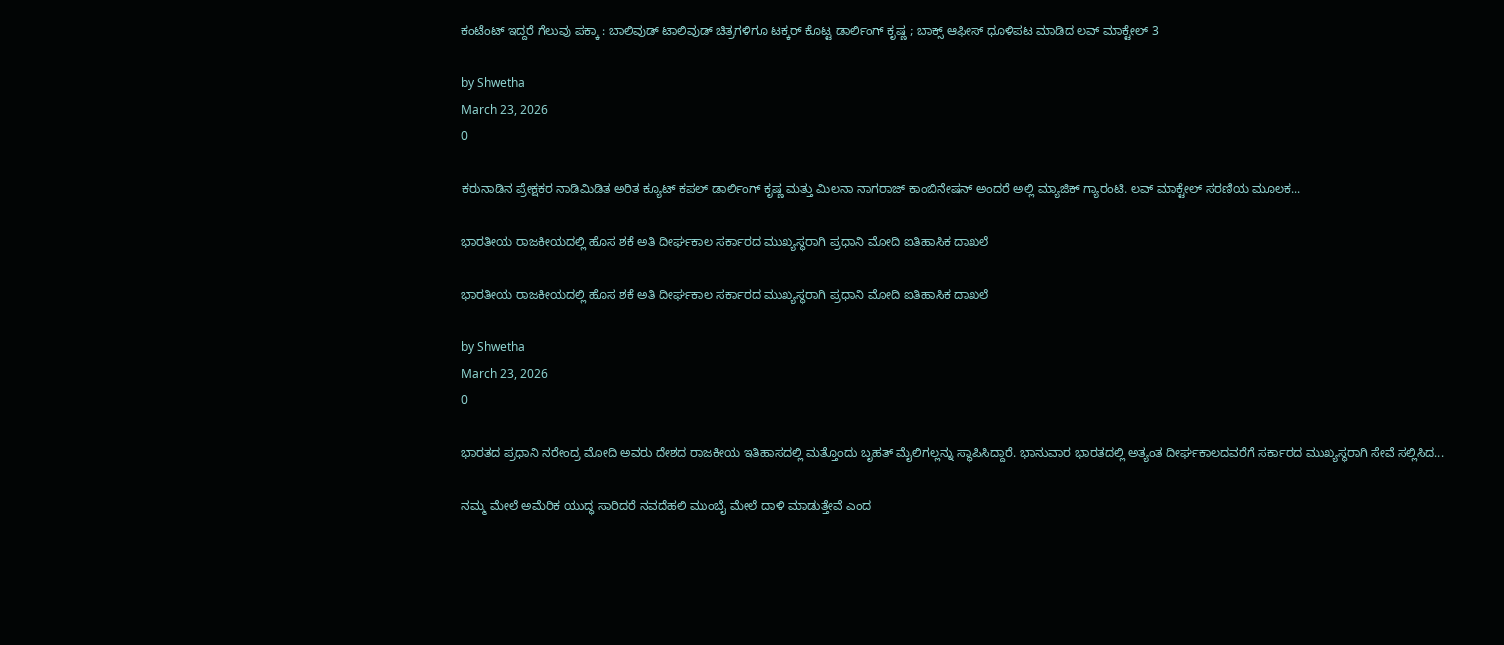ಕಂಟೆಂಟ್ ಇದ್ದರೆ ಗೆಲುವು ಪಕ್ಕಾ : ಬಾಲಿವುಡ್ ಟಾಲಿವುಡ್ ಚಿತ್ರಗಳಿಗೂ ಟಕ್ಕರ್ ಕೊಟ್ಟ ಡಾರ್ಲಿಂಗ್ ಕೃಷ್ಣ ; ಬಾಕ್ಸ್ ಆಫೀಸ್ ಧೂಳಿಪಟ ಮಾಡಿದ ಲವ್ ಮಾಕ್ಟೇಲ್ 3

by Shwetha
March 23, 2026
0

ಕರುನಾಡಿನ ಪ್ರೇಕ್ಷಕರ ನಾಡಿಮಿಡಿತ ಅರಿತ ಕ್ಯೂಟ್ ಕಪಲ್ ಡಾರ್ಲಿಂಗ್ ಕೃಷ್ಣ ಮತ್ತು ಮಿಲನಾ ನಾಗರಾಜ್ ಕಾಂಬಿನೇಷನ್ ಅಂದರೆ ಅಲ್ಲಿ ಮ್ಯಾಜಿಕ್ ಗ್ಯಾರಂಟಿ. ಲವ್ ಮಾಕ್ಟೇಲ್ ಸರಣಿಯ ಮೂಲಕ...

ಭಾರತೀಯ ರಾಜಕೀಯದಲ್ಲಿ ಹೊಸ ಶಕೆ ಅತಿ ದೀರ್ಘಕಾಲ ಸರ್ಕಾರದ ಮುಖ್ಯಸ್ಥರಾಗಿ ಪ್ರಧಾನಿ ಮೋದಿ ಐತಿಹಾಸಿಕ ದಾಖಲೆ

ಭಾರತೀಯ ರಾಜಕೀಯದಲ್ಲಿ ಹೊಸ ಶಕೆ ಅತಿ ದೀರ್ಘಕಾಲ ಸರ್ಕಾರದ ಮುಖ್ಯಸ್ಥರಾಗಿ ಪ್ರಧಾನಿ ಮೋದಿ ಐತಿಹಾಸಿಕ ದಾಖಲೆ

by Shwetha
March 23, 2026
0

ಭಾರತದ ಪ್ರಧಾನಿ ನರೇಂದ್ರ ಮೋದಿ ಅವರು ದೇಶದ ರಾಜಕೀಯ ಇತಿಹಾಸದಲ್ಲಿ ಮತ್ತೊಂದು ಬೃಹತ್ ಮೈಲಿಗಲ್ಲನ್ನು ಸ್ಥಾಪಿಸಿದ್ದಾರೆ. ಭಾನುವಾರ ಭಾರತದಲ್ಲಿ ಅತ್ಯಂತ ದೀರ್ಘಕಾಲದವರೆಗೆ ಸರ್ಕಾರದ ಮುಖ್ಯಸ್ಥರಾಗಿ ಸೇವೆ ಸಲ್ಲಿಸಿದ...

ನಮ್ಮ ಮೇಲೆ ಅಮೆರಿಕ ಯುದ್ಧ ಸಾರಿದರೆ ನವದೆಹಲಿ ಮುಂಬೈ ಮೇಲೆ ದಾಳಿ ಮಾಡುತ್ತೇವೆ ಎಂದ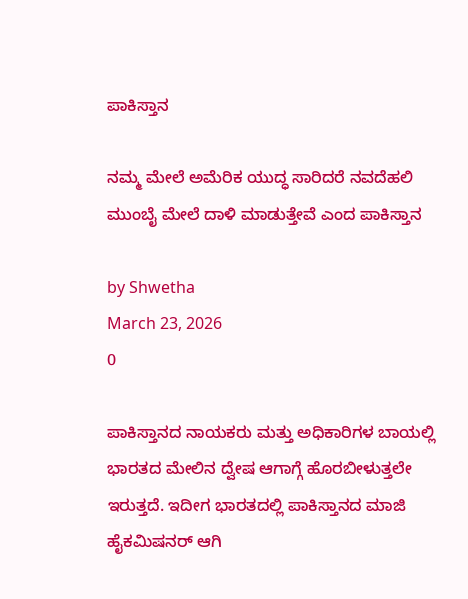ಪಾಕಿಸ್ತಾನ

ನಮ್ಮ ಮೇಲೆ ಅಮೆರಿಕ ಯುದ್ಧ ಸಾರಿದರೆ ನವದೆಹಲಿ ಮುಂಬೈ ಮೇಲೆ ದಾಳಿ ಮಾಡುತ್ತೇವೆ ಎಂದ ಪಾಕಿಸ್ತಾನ

by Shwetha
March 23, 2026
0

ಪಾಕಿಸ್ತಾನದ ನಾಯಕರು ಮತ್ತು ಅಧಿಕಾರಿಗಳ ಬಾಯಲ್ಲಿ ಭಾರತದ ಮೇಲಿನ ದ್ವೇಷ ಆಗಾಗ್ಗೆ ಹೊರಬೀಳುತ್ತಲೇ ಇರುತ್ತದೆ. ಇದೀಗ ಭಾರತದಲ್ಲಿ ಪಾಕಿಸ್ತಾನದ ಮಾಜಿ ಹೈಕಮಿಷನರ್ ಆಗಿ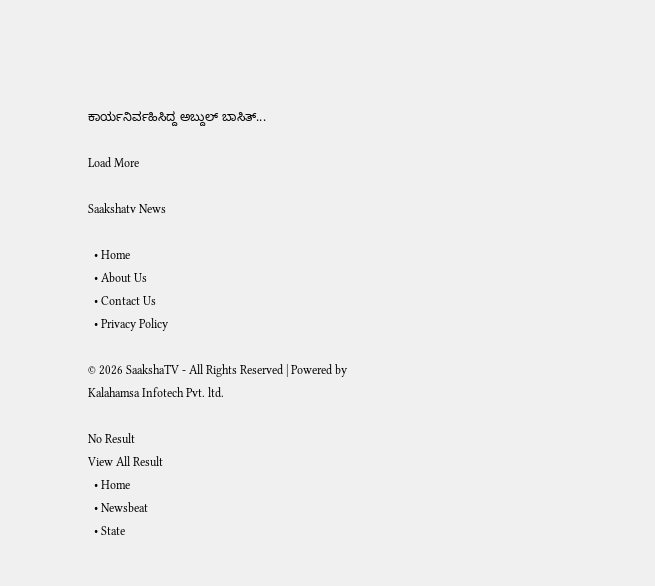ಕಾರ್ಯನಿರ್ವಹಿಸಿದ್ದ ಅಬ್ದುಲ್ ಬಾಸಿತ್...

Load More

Saakshatv News

  • Home
  • About Us
  • Contact Us
  • Privacy Policy

© 2026 SaakshaTV - All Rights Reserved | Powered by Kalahamsa Infotech Pvt. ltd.

No Result
View All Result
  • Home
  • Newsbeat
  • State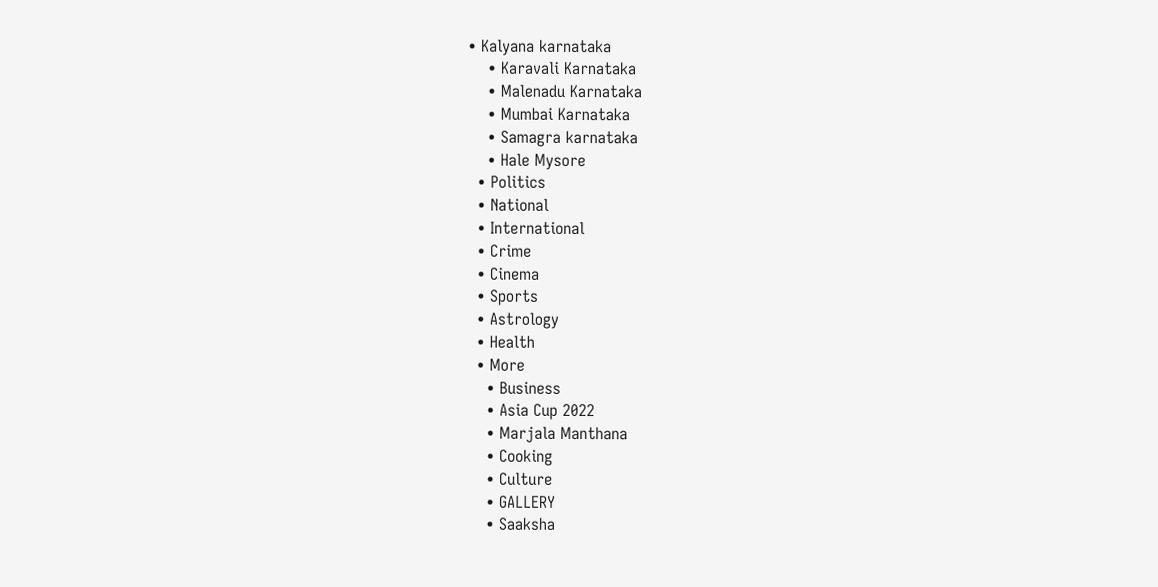• Kalyana karnataka
    • Karavali Karnataka
    • Malenadu Karnataka
    • Mumbai Karnataka
    • Samagra karnataka
    • Hale Mysore
  • Politics
  • National
  • International
  • Crime
  • Cinema
  • Sports
  • Astrology
  • Health
  • More
    • Business
    • Asia Cup 2022
    • Marjala Manthana
    • Cooking
    • Culture
    • GALLERY
    • Saaksha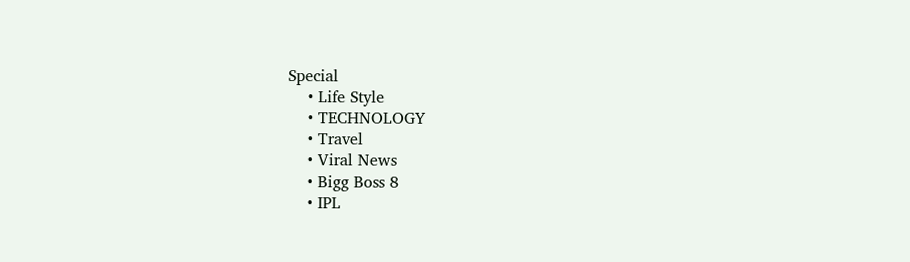Special
    • Life Style
    • TECHNOLOGY
    • Travel
    • Viral News
    • Bigg Boss 8
    • IPL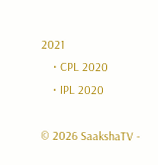2021
    • CPL 2020
    • IPL 2020

© 2026 SaakshaTV -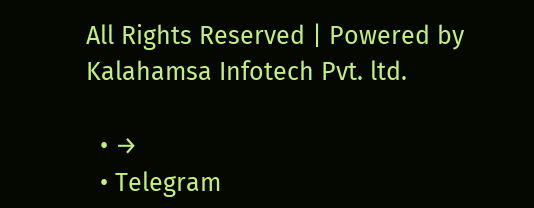All Rights Reserved | Powered by Kalahamsa Infotech Pvt. ltd.

  • →
  • Telegram